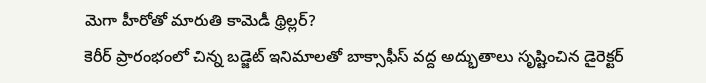మెగా హీరోతో మారుతి కామెడీ థ్రిల్లర్?
కెరీర్ ప్రారంభంలో చిన్న బడ్జెట్ ఇనిమాలతో బాక్సాఫీస్ వద్ద అద్భుతాలు సృష్టించిన డైరెక్టర్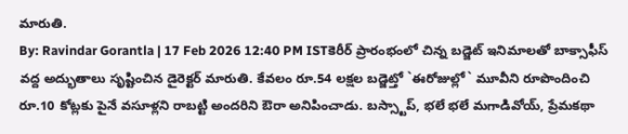మారుతి.
By: Ravindar Gorantla | 17 Feb 2026 12:40 PM ISTకెరీర్ ప్రారంభంలో చిన్న బడ్జెట్ ఇనిమాలతో బాక్సాఫీస్ వద్ద అద్భుతాలు సృష్టించిన డైరెక్టర్ మారుతి. కేవలం రూ.54 లక్షల బడ్జెట్తో `ఈరోజుల్లో` మూవీని రూపొందించి రూ.10 కోట్లకు పైనే వసూళ్లని రాబట్టి అందరిని ఔరా అనిపించాడు. బస్స్టాప్, భలే భలే మగాడివోయ్, ప్రేమకథా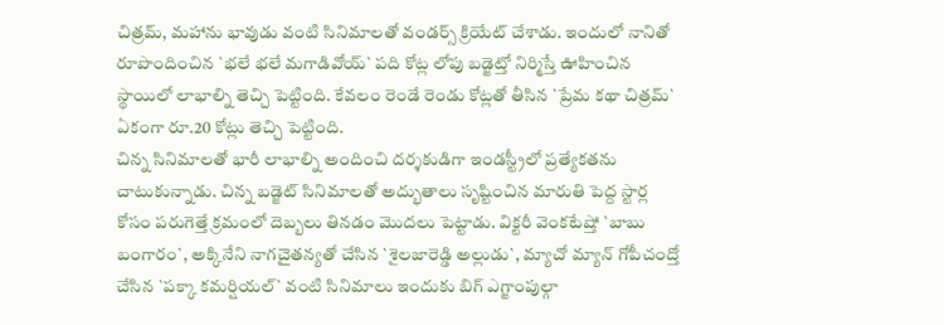చిత్రమ్, మహాను భావుడు వంటి సినిమాలతో వండర్స్ క్రియేట్ చేశాడు. ఇందులో నానితో రూపొందించిన `భలే భలే మగాడివోయ్` పది కోట్ల లోపు బడ్జెట్తో నిర్మిస్తే ఊహించిన స్థాయిలో లాభాల్ని తెచ్చి పెట్టింది. కేవలం రెండే రెండు కోట్లతో తీసిన `ప్రేమ కథా చిత్రమ్` ఏకంగా రూ.20 కోట్లు తెచ్చి పెట్టింది.
చిన్న సినిమాలతో భారీ లాభాల్ని అందించి దర్శకుడిగా ఇండస్ట్రీలో ప్రత్యేకతను చాటుకున్నాడు. చిన్న బడ్జెట్ సినిమాలతో అద్భుతాలు సృష్టించిన మారుతి పెద్ద స్టార్ల కోసం పరుగెత్తే క్రమంలో దెబ్బలు తినడం మొదలు పెట్టాడు. విక్టరీ వెంకటేష్తో `బాబు బంగారం`, అక్కినేని నాగచైతన్యతో చేసిన `శైలజారెడ్డి అల్లుడు`, మ్యాచో మ్యాన్ గోపీచంద్తో చేసిన `పక్కా కమర్షియల్` వంటి సినిమాలు ఇందుకు బిగ్ ఎగ్జాంపుల్గా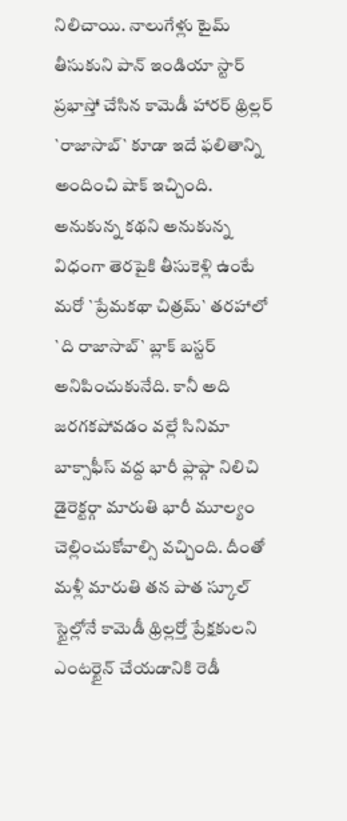నిలిచాయి. నాలుగేళ్లు టైమ్ తీసుకుని పాన్ ఇండియా స్టార్ ప్రభాస్తో చేసిన కామెడీ హారర్ థ్రిల్లర్ `రాజాసాబ్` కూడా ఇదే ఫలితాన్ని అందించి షాక్ ఇచ్చింది.
అనుకున్న కథని అనుకున్న విధంగా తెరపైకి తీసుకెళ్లి ఉంటే మరో `ప్రేమకథా చిత్రమ్` తరహాలో `ది రాజాసాబ్` బ్లాక్ బస్టర్ అనిపించుకునేది. కానీ అది జరగకపోవడం వల్లే సినిమా బాక్సాఫీస్ వద్ద భారీ ఫ్లాప్గా నిలిచి డైరెక్టర్గా మారుతి భారీ మూల్యం చెల్లించుకోవాల్సి వచ్చింది. దీంతో మళ్లీ మారుతి తన పాత స్కూల్ స్టైల్లోనే కామెడీ థ్రిల్లర్తో ప్రేక్షకులని ఎంటర్టైన్ చేయడానికి రెడీ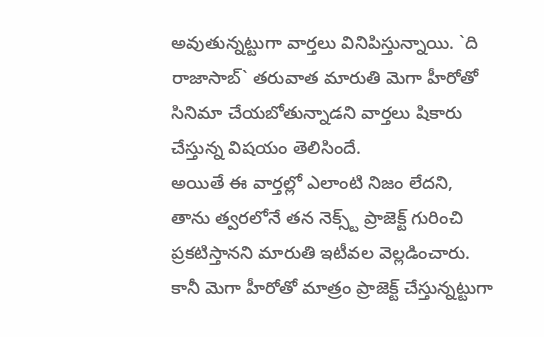అవుతున్నట్టుగా వార్తలు వినిపిస్తున్నాయి. `ది రాజాసాబ్` తరువాత మారుతి మెగా హీరోతో సినిమా చేయబోతున్నాడని వార్తలు షికారు చేస్తున్న విషయం తెలిసిందే.
అయితే ఈ వార్తల్లో ఎలాంటి నిజం లేదని, తాను త్వరలోనే తన నెక్స్ట్ ప్రాజెక్ట్ గురించి ప్రకటిస్తానని మారుతి ఇటీవల వెల్లడించారు. కానీ మెగా హీరోతో మాత్రం ప్రాజెక్ట్ చేస్తున్నట్టుగా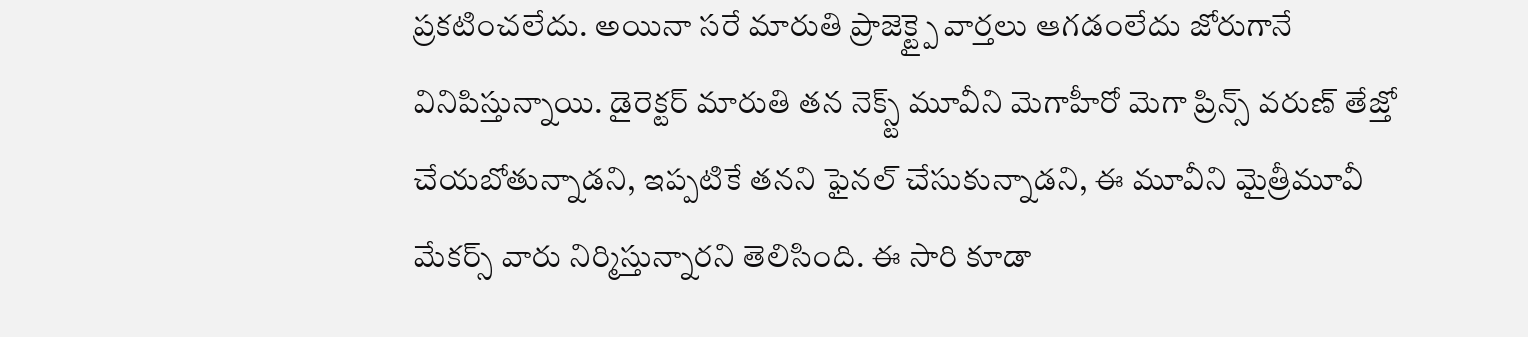ప్రకటించలేదు. అయినా సరే మారుతి ప్రాజెక్ట్పై వార్తలు ఆగడంలేదు జోరుగానే వినిపిస్తున్నాయి. డైరెక్టర్ మారుతి తన నెక్స్ట్ మూవీని మెగాహీరో మెగా ప్రిన్స్ వరుణ్ తేజ్తో చేయబోతున్నాడని, ఇప్పటికే తనని ఫైనల్ చేసుకున్నాడని, ఈ మూవీని మైత్రీమూవీ మేకర్స్ వారు నిర్మిస్తున్నారని తెలిసింది. ఈ సారి కూడా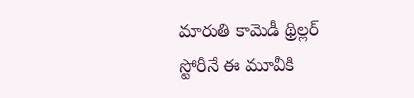మారుతి కామెడీ థ్రిల్లర్ స్టోరీనే ఈ మూవీకి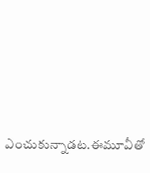ఎంచుకున్నాడట.ఈమూవీతో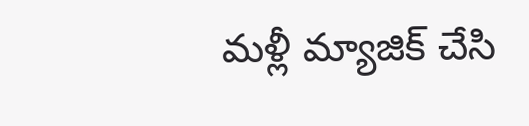మళ్లీ మ్యాజిక్ చేసి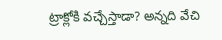ట్రాక్లోకి వచ్చేస్తాడా? అన్నది వేచి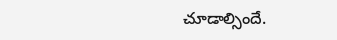చూడాల్సిందే.